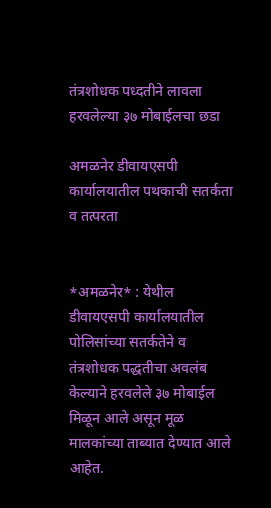तंत्रशोधक पध्दतीने लावला हरवलेल्या ३७ मोबाईलचा छडा

अमळनेर डीवायएसपी कार्यालयातील पथकाची सतर्कता व तत्परता


*अमळनेर* : येथील डीवायएसपी कार्यालयातील पोलिसांच्या सतर्कतेने व तंत्रशोधक पद्धतीचा अवलंब केल्याने हरवलेले ३७ मोबाईल मिळून आले असून मूळ मालकांच्या ताब्यात देण्यात आले आहेत.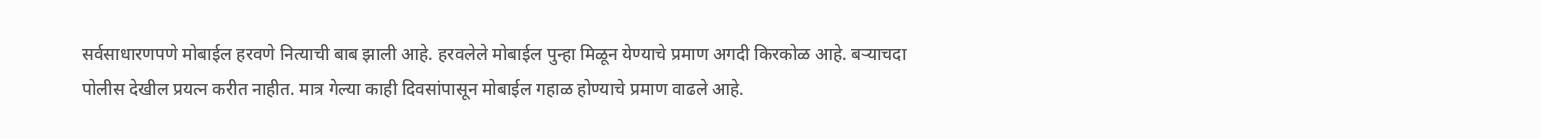सर्वसाधारणपणे मोबाईल हरवणे नित्याची बाब झाली आहे. हरवलेले मोबाईल पुन्हा मिळून येण्याचे प्रमाण अगदी किरकोळ आहे. बऱ्याचदा पोलीस देखील प्रयत्न करीत नाहीत. मात्र गेल्या काही दिवसांपासून मोबाईल गहाळ होण्याचे प्रमाण वाढले आहे.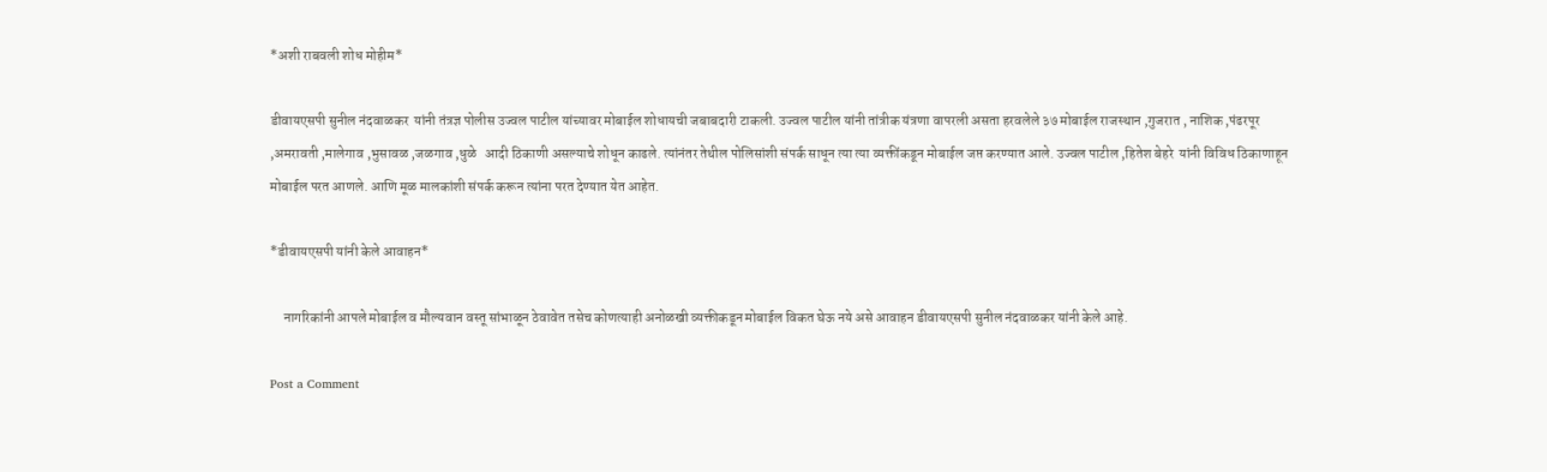*अशी राबवली शोध मोहीम*

डीवायएसपी सुनील नंदवाळकर  यांनी तंत्रज्ञ पोलीस उज्वल पाटील यांच्यावर मोबाईल शोधायची जबाबदारी टाकली. उज्वल पाटील यांनी तांत्रीक यंत्रणा वापरली असता हरवलेले ३७ मोबाईल राजस्थान ,गुजरात , नाशिक ,पंढरपूर ,अमरावती ,मालेगाव ,भुसावळ ,जळगाव ,धुळे   आदी ठिकाणी असल्याचे शोधून काढले. त्यांनंतर तेथील पोलिसांशी संपर्क साधून त्या त्या व्यक्तींकडून मोबाईल जप्त करण्यात आले. उज्वल पाटील ,हितेश बेहरे  यांनी विविध ठिकाणाहून मोबाईल परत आणले. आणि मूळ मालकांशी संपर्क करून त्यांना परत देण्यात येत आहेत.

*डीवायएसपी यांनी केले आवाहन*

     नागरिकांनी आपले मोबाईल व मौल्यवान वस्तू सांभाळून ठेवावेत तसेच कोणत्याही अनोळखी व्यक्तीकडून मोबाईल विकत घेऊ नये असे आवाहन डीवायएसपी सुनील नंदवाळकर यांनी केले आहे.

Post a Comment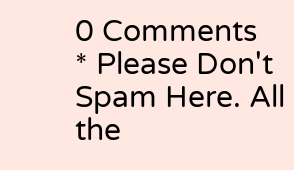0 Comments
* Please Don't Spam Here. All the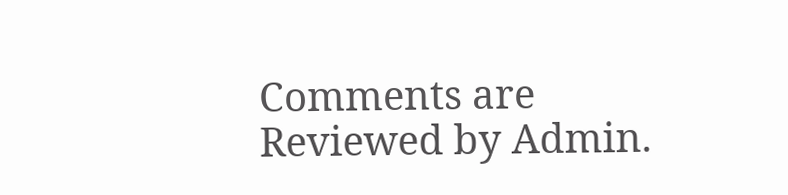Comments are Reviewed by Admin.